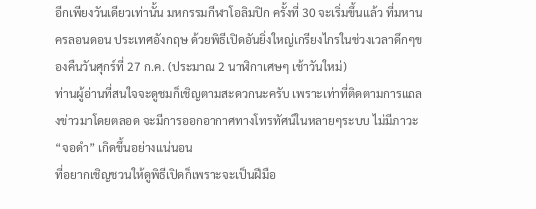อีกเพียงวันเดียวเท่านั้น มหกรรมกีฬาโอลิมปิก ครั้งที่ 30 จะเริ่มขึ้นแล้ว ที่มหานครลอนดอน ประเทศอังกฤษ ด้วยพิธีเปิดอันยิ่งใหญ่เกรียงไกรในช่วงเวลาดึกๆของคืนวันศุกร์ที่ 27 ก.ค. (ประมาณ 2 นาฬิกาเศษๆ เช้าวันใหม่)
ท่านผู้อ่านที่สนใจจะดูชมก็เชิญตามสะดวกนะครับ เพราะเท่าที่ติดตามการแถลงข่าวมาโดยตลอด จะมีการออกอากาศทางโทรทัศน์ในหลายๆระบบ ไม่มีภาวะ “จอดำ” เกิดขึ้นอย่างแน่นอน
ที่อยากเชิญชวนให้ดูพิธีเปิดก็เพราะจะเป็นฝีมือ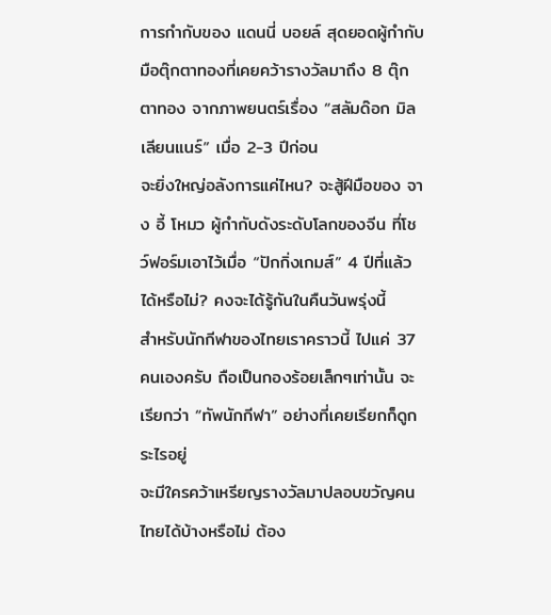การกำกับของ แดนนี่ บอยล์ สุดยอดผู้กำกับมือตุ๊กตาทองที่เคยคว้ารางวัลมาถึง 8 ตุ๊กตาทอง จากภาพยนตร์เรื่อง “สลัมด๊อก มิลเลียนแนร์” เมื่อ 2-3 ปีก่อน
จะยิ่งใหญ่อลังการแค่ไหน? จะสู้ฝีมือของ จาง อี้ โหมว ผู้กำกับดังระดับโลกของจีน ที่โชว์ฟอร์มเอาไว้เมื่อ “ปักกิ่งเกมส์” 4 ปีที่แล้วได้หรือไม่? คงจะได้รู้กันในคืนวันพรุ่งนี้
สำหรับนักกีฬาของไทยเราคราวนี้ ไปแค่ 37 คนเองครับ ถือเป็นกองร้อยเล็กๆเท่านั้น จะเรียกว่า “ทัพนักกีฬา” อย่างที่เคยเรียกก็ดูกระไรอยู่
จะมีใครคว้าเหรียญรางวัลมาปลอบขวัญคนไทยได้บ้างหรือไม่ ต้อง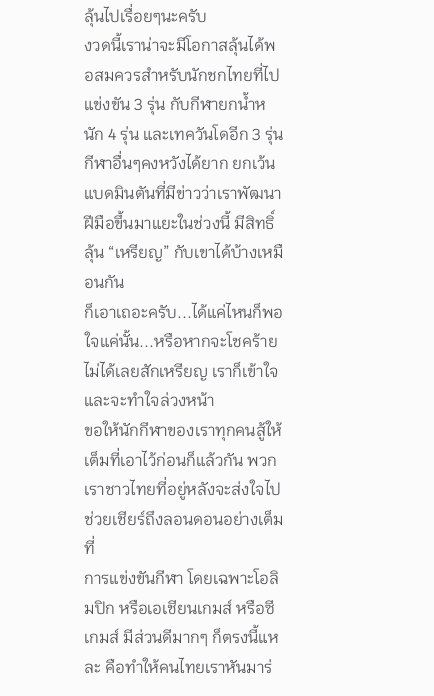ลุ้นไปเรื่อยๆนะครับ
งวดนี้เราน่าจะมีโอกาสลุ้นได้พอสมควรสำหรับนักชกไทยที่ไปแข่งขัน 3 รุ่น กับกีฬายกนํ้าหนัก 4 รุ่น และเทควันโดอีก 3 รุ่น
กีฬาอื่นๆคงหวังได้ยาก ยกเว้นแบดมินตันที่มีข่าวว่าเราพัฒนาฝีมือขึ้นมาแยะในช่วงนี้ มีสิทธิ์ลุ้น “เหรียญ” กับเขาได้บ้างเหมือนกัน
ก็เอาเถอะครับ...ได้แค่ไหนก็พอใจแค่นั้น...หรือหากจะโชคร้ายไม่ได้เลยสักเหรียญ เราก็เข้าใจ และจะทำใจล่วงหน้า
ขอให้นักกีฬาของเราทุกคนสู้ให้เต็มที่เอาไว้ก่อนก็แล้วกัน พวกเราชาวไทยที่อยู่หลังจะส่งใจไปช่วยเชียร์ถึงลอนดอนอย่างเต็มที่
การแข่งขันกีฬา โดยเฉพาะโอลิมปิก หรือเอเชียนเกมส์ หรือซีเกมส์ มีส่วนดีมากๆ ก็ตรงนี้แหละ คือทำให้คนไทยเราหันมาร่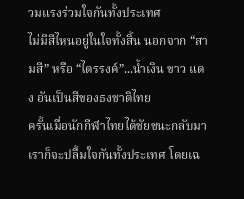วมแรงร่วมใจกันทั้งประเทศ
ไม่มีสีไหนอยู่ในใจทั้งสิ้น นอกจาก “สามสี” หรือ “ไตรรงค์”...นํ้าเงิน ขาว แดง อันเป็นสีของธงชาติไทย
ครั้นเมื่อนักกีฬาไทยได้ชัยชนะกลับมา เราก็จะปลื้มใจกันทั้งประเทศ โดยเฉ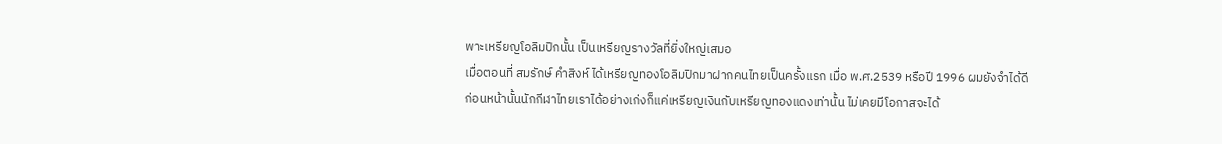พาะเหรียญโอลิมปิกนั้น เป็นเหรียญรางวัลที่ยิ่งใหญ่เสมอ
เมื่อตอนที่ สมรักษ์ คำสิงห์ ได้เหรียญทองโอลิมปิกมาฝากคนไทยเป็นครั้งแรก เมื่อ พ.ศ.2539 หรือปี 1996 ผมยังจำได้ดี
ก่อนหน้านั้นนักกีฬาไทยเราได้อย่างเก่งก็แค่เหรียญเงินกับเหรียญทองแดงเท่านั้น ไม่เคยมีโอกาสจะได้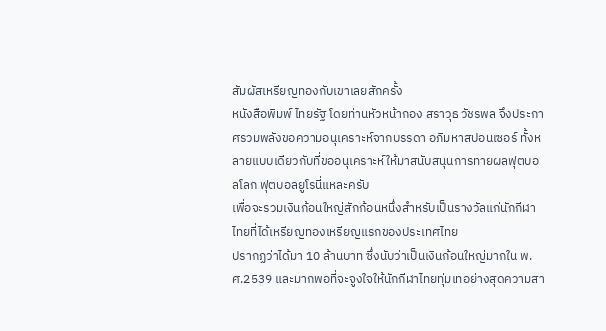สัมผัสเหรียญทองกับเขาเลยสักครั้ง
หนังสือพิมพ์ ไทยรัฐ โดยท่านหัวหน้ากอง สราวุธ วัชรพล จึงประกาศรวมพลังขอความอนุเคราะห์จากบรรดา อภิมหาสปอนเซอร์ ทั้งหลายแบบเดียวกับที่ขออนุเคราะห์ให้มาสนับสนุนการทายผลฟุตบอลโลก ฟุตบอลยูโรนี่แหละครับ
เพื่อจะรวมเงินก้อนใหญ่สักก้อนหนึ่งสำหรับเป็นรางวัลแก่นักกีฬาไทยที่ได้เหรียญทองเหรียญแรกของประเทศไทย
ปรากฏว่าได้มา 10 ล้านบาท ซึ่งนับว่าเป็นเงินก้อนใหญ่มากใน พ.ศ.2539 และมากพอที่จะจูงใจให้นักกีฬาไทยทุ่มเทอย่างสุดความสา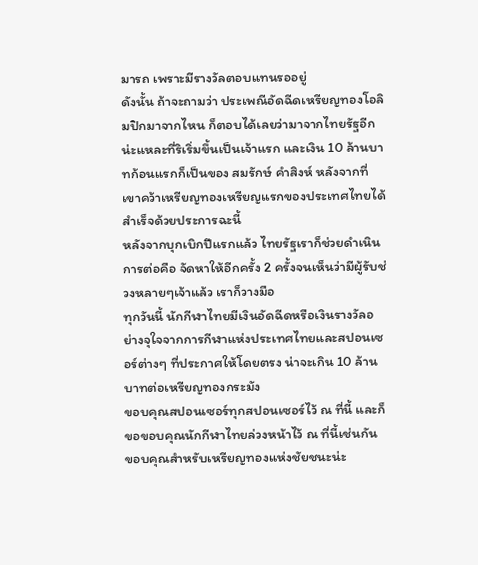มารถ เพราะมีรางวัลตอบแทนรออยู่
ดังนั้น ถ้าจะถามว่า ประเพณีอัดฉีดเหรียญทองโอลิมปิกมาจากไหน ก็ตอบได้เลยว่ามาจากไทยรัฐอีกน่ะแหละที่ริเริ่มขึ้นเป็นเจ้าแรก และเงิน 10 ล้านบาทก้อนแรกก็เป็นของ สมรักษ์ คำสิงห์ หลังจากที่เขาคว้าเหรียญทองเหรียญแรกของประเทศไทยได้สำเร็จด้วยประการฉะนี้
หลังจากบุกเบิกปีแรกแล้ว ไทยรัฐเราก็ช่วยดำเนินการต่อคือ จัดหาให้อีกครั้ง 2 ครั้งจนเห็นว่ามีผู้รับช่วงหลายๆเจ้าแล้ว เราก็วางมือ
ทุกวันนี้ นักกีฬาไทยมีเงินอัดฉีดหรือเงินรางวัลอย่างจุใจจากการกีฬาแห่งประเทศไทยและสปอนเซอร์ต่างๆ ที่ประกาศให้โดยตรง น่าจะเกิน 10 ล้านบาทต่อเหรียญทองกระมัง
ขอบคุณสปอนเซอร์ทุกสปอนเซอร์ไว้ ณ ที่นี้ และก็ขอขอบคุณนักกีฬาไทยล่วงหน้าไว้ ณ ที่นี้เช่นกัน
ขอบคุณสำหรับเหรียญทองแห่งชัยชนะน่ะ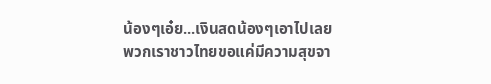น้องๆเอ๋ย...เงินสดน้องๆเอาไปเลย พวกเราชาวไทยขอแค่มีความสุขจา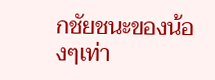กชัยชนะของน้องๆเท่า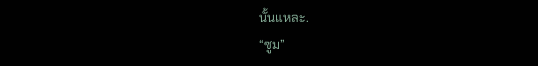นั้นแหละ.
“ซูม”